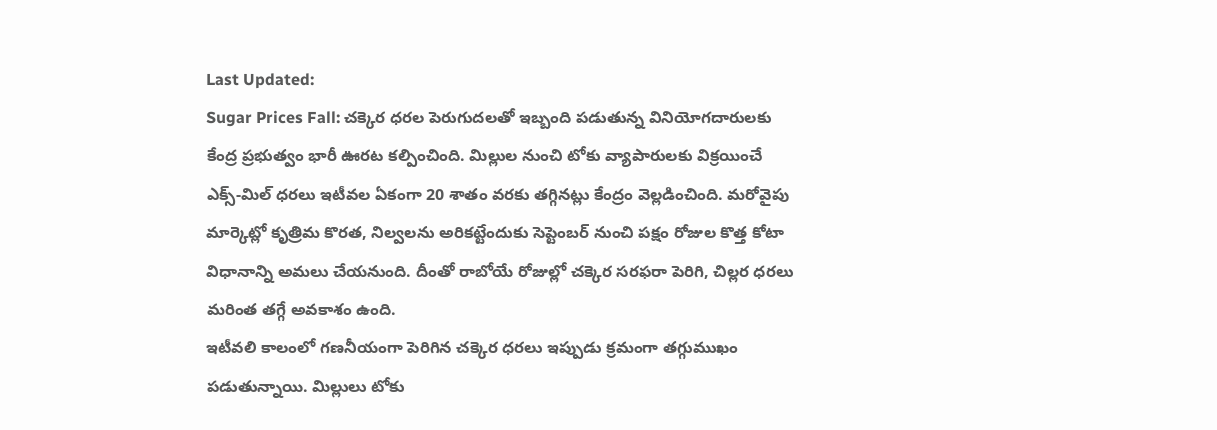Last Updated:
Sugar Prices Fall: చక్కెర ధరల పెరుగుదలతో ఇబ్బంది పడుతున్న వినియోగదారులకు కేంద్ర ప్రభుత్వం భారీ ఊరట కల్పించింది. మిల్లుల నుంచి టోకు వ్యాపారులకు విక్రయించే ఎక్స్-మిల్ ధరలు ఇటీవల ఏకంగా 20 శాతం వరకు తగ్గినట్లు కేంద్రం వెల్లడించింది. మరోవైపు మార్కెట్లో కృత్రిమ కొరత, నిల్వలను అరికట్టేందుకు సెప్టెంబర్ నుంచి పక్షం రోజుల కొత్త కోటా విధానాన్ని అమలు చేయనుంది. దీంతో రాబోయే రోజుల్లో చక్కెర సరఫరా పెరిగి, చిల్లర ధరలు మరింత తగ్గే అవకాశం ఉంది.
ఇటీవలి కాలంలో గణనీయంగా పెరిగిన చక్కెర ధరలు ఇప్పుడు క్రమంగా తగ్గుముఖం పడుతున్నాయి. మిల్లులు టోకు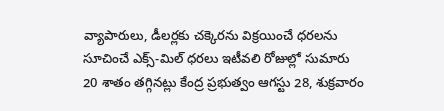వ్యాపారులు, డీలర్లకు చక్కెరను విక్రయించే ధరలను సూచించే ఎక్స్-మిల్ ధరలు ఇటీవలి రోజుల్లో సుమారు 20 శాతం తగ్గినట్లు కేంద్ర ప్రభుత్వం ఆగస్టు 28, శుక్రవారం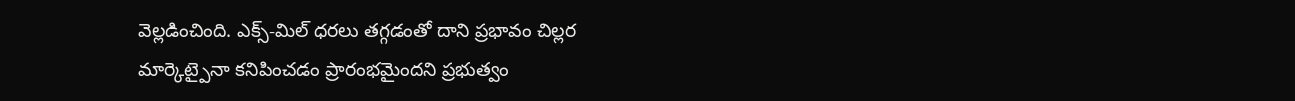వెల్లడించింది. ఎక్స్-మిల్ ధరలు తగ్గడంతో దాని ప్రభావం చిల్లర మార్కెట్పైనా కనిపించడం ప్రారంభమైందని ప్రభుత్వం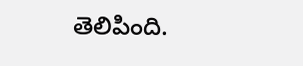తెలిపింది.